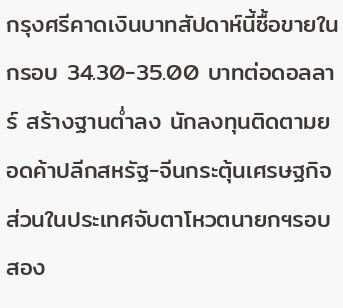กรุงศรีคาดเงินบาทสัปดาห์นี้ซื้อขายในกรอบ 34.30-35.00 บาทต่อดอลลาร์ สร้างฐานต่ำลง นักลงทุนติดตามยอดค้าปลีกสหรัฐ-จีนกระตุ้นเศรษฐกิจ ส่วนในประเทศจับตาโหวตนายกฯรอบสอง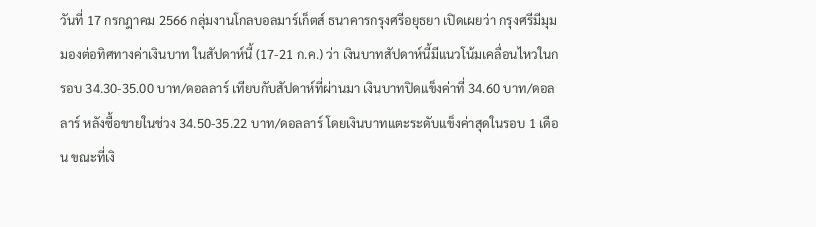วันที่ 17 กรกฎาคม 2566 กลุ่มงานโกลบอลมาร์เก็ตส์ ธนาคารกรุงศรีอยุธยา เปิดเผยว่า กรุงศรีมีมุมมองต่อทิศทางค่าเงินบาท ในสัปดาห์นี้ (17-21 ก.ค.) ว่า เงินบาทสัปดาห์นี้มีแนวโน้มเคลื่อนไหวในกรอบ 34.30-35.00 บาท/ดอลลาร์ เทียบกับสัปดาห์ที่ผ่านมา เงินบาทปิดแข็งค่าที่ 34.60 บาท/ดอลลาร์ หลังซื้อขายในช่วง 34.50-35.22 บาท/ดอลลาร์ โดยเงินบาทแตะระดับแข็งค่าสุดในรอบ 1 เดือน ขณะที่เงิ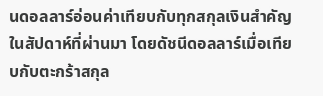นดอลลาร์อ่อนค่าเทียบกับทุกสกุลเงินสำคัญในสัปดาห์ที่ผ่านมา โดยดัชนีดอลลาร์เมื่อเทียบกับตะกร้าสกุล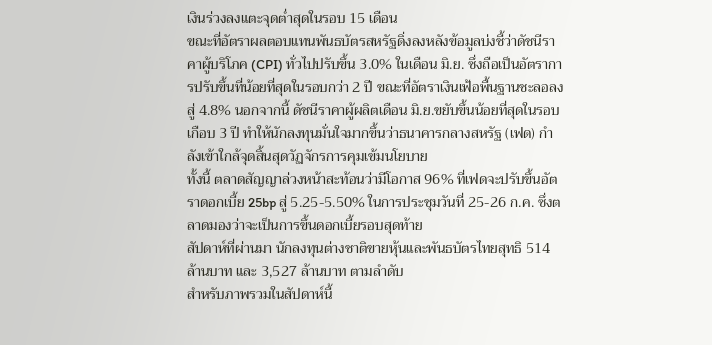เงินร่วงลงแตะจุดต่ำสุดในรอบ 15 เดือน
ขณะที่อัตราผลตอบแทนพันธบัตรสหรัฐดิ่งลงหลังข้อมูลบ่งชี้ว่าดัชนีราคาผู้บริโภค (CPI) ทั่วไปปรับขึ้น 3.0% ในเดือน มิ.ย. ซึ่งถือเป็นอัตราการปรับขึ้นที่น้อยที่สุดในรอบกว่า 2 ปี ขณะที่อัตราเงินเฟ้อพื้นฐานชะลอลงสู่ 4.8% นอกจากนี้ ดัชนีราคาผู้ผลิตเดือน มิ.ย.ขยับขึ้นน้อยที่สุดในรอบเกือบ 3 ปี ทำให้นักลงทุนมั่นใจมากขึ้นว่าธนาคารกลางสหรัฐ (เฟด) กำลังเข้าใกล้จุดสิ้นสุดวัฏจักรการคุมเข้มนโยบาย
ทั้งนี้ ตลาดสัญญาล่วงหน้าสะท้อนว่ามีโอกาส 96% ที่เฟดจะปรับขึ้นอัตราดอกเบี้ย 25bp สู่ 5.25-5.50% ในการประชุมวันที่ 25-26 ก.ค. ซึ่งตลาดมองว่าจะเป็นการขึ้นดอกเบี้ยรอบสุดท้าย
สัปดาห์ที่ผ่านมา นักลงทุนต่างชาติขายหุ้นและพันธบัตรไทยสุทธิ 514 ล้านบาท และ 3,527 ล้านบาท ตามลำดับ
สำหรับภาพรวมในสัปดาห์นี้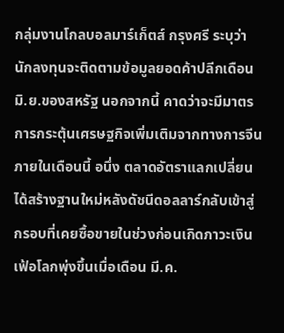กลุ่มงานโกลบอลมาร์เก็ตส์ กรุงศรี ระบุว่า นักลงทุนจะติดตามข้อมูลยอดค้าปลีกเดือน มิ.ย.ของสหรัฐ นอกจากนี้ คาดว่าจะมีมาตรการกระตุ้นเศรษฐกิจเพิ่มเติมจากทางการจีนภายในเดือนนี้ อนึ่ง ตลาดอัตราแลกเปลี่ยนได้สร้างฐานใหม่หลังดัชนีดอลลาร์กลับเข้าสู่กรอบที่เคยซื้อขายในช่วงก่อนเกิดภาวะเงินเฟ้อโลกพุ่งขึ้นเมื่อเดือน มี.ค.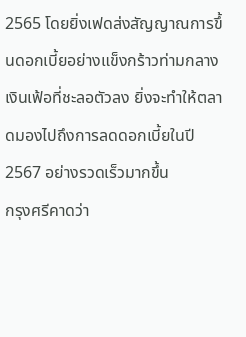2565 โดยยิ่งเฟดส่งสัญญาณการขึ้นดอกเบี้ยอย่างแข็งกร้าวท่ามกลางเงินเฟ้อที่ชะลอตัวลง ยิ่งจะทำให้ตลาดมองไปถึงการลดดอกเบี้ยในปี 2567 อย่างรวดเร็วมากขึ้น
กรุงศรีคาดว่า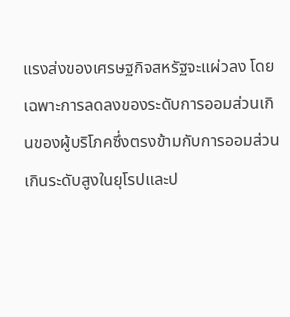แรงส่งของเศรษฐกิจสหรัฐจะแผ่วลง โดยเฉพาะการลดลงของระดับการออมส่วนเกินของผู้บริโภคซึ่งตรงข้ามกับการออมส่วนเกินระดับสูงในยุโรปและป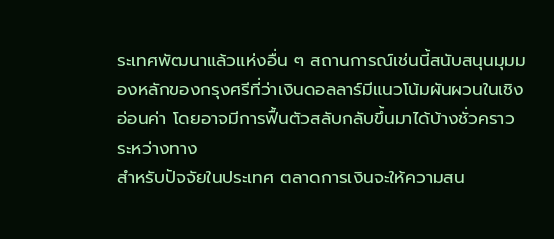ระเทศพัฒนาแล้วแห่งอื่น ๆ สถานการณ์เช่นนี้สนับสนุนมุมมองหลักของกรุงศรีที่ว่าเงินดอลลาร์มีแนวโน้มผันผวนในเชิงอ่อนค่า โดยอาจมีการฟื้นตัวสลับกลับขึ้นมาได้บ้างชั่วคราวระหว่างทาง
สำหรับปัจจัยในประเทศ ตลาดการเงินจะให้ความสน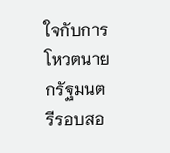ใจกับการโหวตนายกรัฐมนตรีรอบสอ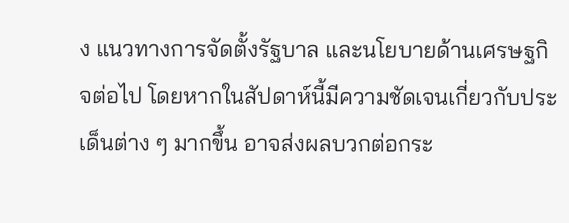ง แนวทางการจัดตั้งรัฐบาล และนโยบายด้านเศรษฐกิจต่อไป โดยหากในสัปดาห์นี้มีความชัดเจนเกี่ยวกับประเด็นต่าง ๆ มากขึ้น อาจส่งผลบวกต่อกระ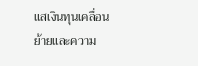แสเงินทุนเคลื่อนย้ายและความ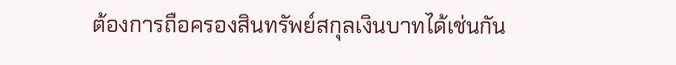ต้องการถือครองสินทรัพย์สกุลเงินบาทได้เช่นกัน